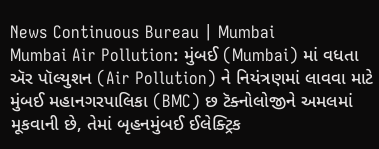News Continuous Bureau | Mumbai
Mumbai Air Pollution: મુંબઈ (Mumbai) માં વધતા ઍર પૉલ્યુશન (Air Pollution) ને નિયંત્રણમાં લાવવા માટે મુંબઈ મહાનગરપાલિકા (BMC) છ ટૅક્નોલોજીને અમલમાં મૂકવાની છે, તેમાં બૃહનમુંબઈ ઈલેક્ટ્રિક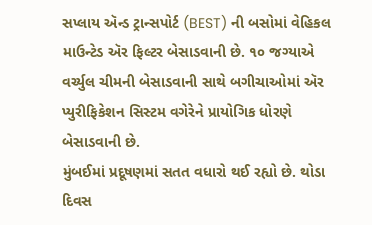સપ્લાય ઍન્ડ ટ્રાન્સપોર્ટ (BEST) ની બસોમાં વેહિકલ માઉન્ટેડ ઍર ફિલ્ટર બેસાડવાની છે. ૧૦ જગ્યાએ વર્ચ્યુલ ચીમની બેસાડવાની સાથે બગીચાઓમાં ઍર પ્યુરીફિકેશન સિસ્ટમ વગેરેને પ્રાયોગિક ધોરણે બેસાડવાની છે.
મુંબઈમાં પ્રદૂષણમાં સતત વધારો થઈ રહ્યો છે. થોડા દિવસ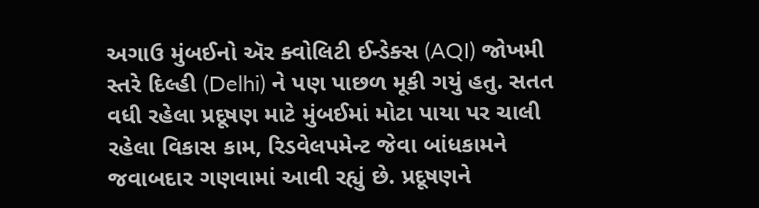અગાઉ મુંબઈનો ઍર ક્વોલિટી ઈન્ડેક્સ (AQI) જોખમી સ્તરે દિલ્હી (Delhi) ને પણ પાછળ મૂકી ગયું હતુ. સતત વધી રહેલા પ્રદૂષણ માટે મુંબઈમાં મોટા પાયા પર ચાલી રહેલા વિકાસ કામ, રિડવેલપમેન્ટ જેવા બાંધકામને જવાબદાર ગણવામાં આવી રહ્યું છે. પ્રદૂષણને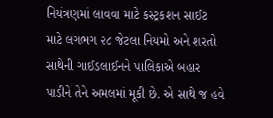નિયંત્રણમાં લાવવા માટે કસ્ટ્રકશન સાઈટ માટે લગભગ ૨૮ જેટલા નિયમો અને શરતો સાથેની ગાઈડલાઈનને પાલિકાએ બહાર પાડીને તેને અમલમાં મૂકી છે. એ સાથે જ હવે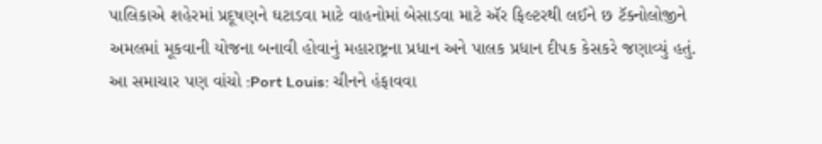પાલિકાએ શહેરમાં પ્રદૂષણને ઘટાડવા માટે વાહનોમાં બેસાડવા માટે ઍર ફિલ્ટરથી લઈને છ ટૅક્નોલોજીને અમલમાં મૂકવાની યોજના બનાવી હોવાનું મહારાષ્ટ્રના પ્રધાન અને પાલક પ્રધાન દીપક કેસકરે જણાવ્યું હતું.
આ સમાચાર પણ વાંચો :Port Louis: ચીનને હંફાવવા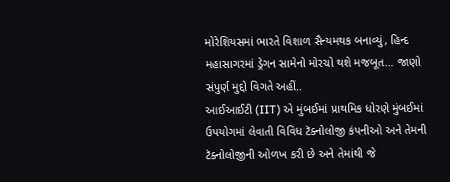મોરેશિયસમાં ભારતે વિશાળ સૈન્યમથક બનાવ્યું, હિન્દ મહાસાગરમાં ડ્રેગન સામેનો મોરચો થશે મજબૂત… જાણો સંપુર્ણ મુદ્દો વિગતે અહીં..
આઈઆઈટી (IIT) એ મુંબઈમાં પ્રાથમિક ધોરણે મુંબઈમાં ઉપયોગમાં લેવાતી વિવિધ ટૅક્નોલોજી કંપનીઓ અને તેમની ટૅક્નોલોજીની ઓળખ કરી છે અને તેમાંથી જે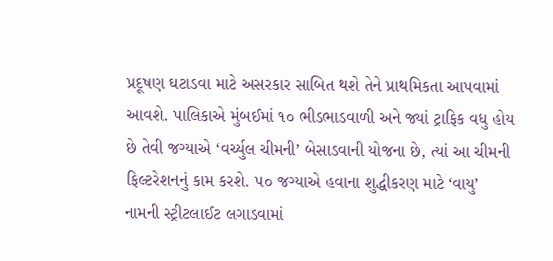પ્રદૂષણ ઘટાડવા માટે અસરકાર સાબિત થશે તેને પ્રાથમિકતા આપવામાં આવશે. પાલિકાએ મુંબઈમાં ૧૦ ભીડભાડવાળી અને જ્યાં ટ્રાફિક વધુ હોય છે તેવી જગ્યાએ ‘વર્ચ્યુલ ચીમની’ બેસાડવાની યોજના છે, ત્યાં આ ચીમની ફિલ્ટરેશનનું કામ કરશે. ૫૦ જગ્યાએ હવાના શુદ્ધીકરણ માટે ‘વાયુ’ નામની સ્ટ્રીટલાઈટ લગાડવામાં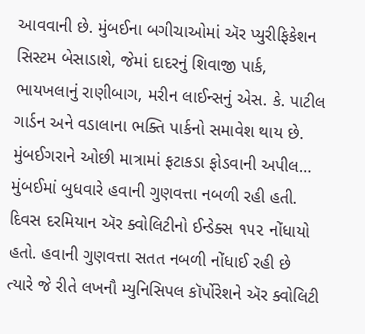આવવાની છે. મુંબઈના બગીચાઓમાં ઍર પ્યુરીફિકેશન સિસ્ટમ બેસાડાશે, જેમાં દાદરનું શિવાજી પાર્ક, ભાયખલાનું રાણીબાગ, મરીન લાઈન્સનું એસ. કે. પાટીલ ગાર્ડન અને વડાલાના ભક્તિ પાર્કનો સમાવેશ થાય છે.
મુંબઈગરાને ઓછી માત્રામાં ફટાકડા ફોડવાની અપીલ…
મુંબઈમાં બુધવારે હવાની ગુણવત્તા નબળી રહી હતી. દિવસ દરમિયાન ઍર ક્વોલિટીનો ઈન્ડેક્સ ૧૫૨ નોંધાયો હતો. હવાની ગુણવત્તા સતત નબળી નોંધાઈ રહી છે ત્યારે જે રીતે લખનૌ મ્યુનિસિપલ કૉર્પોરેશને ઍર ક્વોલિટી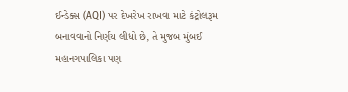ઈન્ડેક્સ (AQI) પર દેખરેખ રાખવા માટે કંટ્રોલરૂમ બનાવવાનો નિર્ણય લીધો છે, તે મુજબ મુંબઈ મહાનગપાલિકા પણ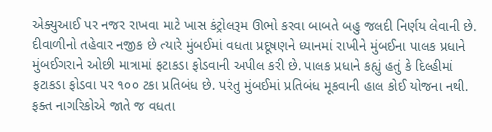એક્યુઆઈ પર નજર રાખવા માટે ખાસ કંટ્રોલરૂમ ઊભો કરવા બાબતે બહુ જલદી નિર્ણય લેવાની છે.
દીવાળીનો તહેવાર નજીક છે ત્યારે મુંબઈમાં વધતા પ્રદૂષણને ધ્યાનમાં રાખીને મુંબઈના પાલક પ્રધાને મુંબઈગરાને ઓછી માત્રામાં ફટાકડા ફોડવાની અપીલ કરી છે. પાલક પ્રધાને કહ્યું હતું કે દિલ્હીમાં ફટાકડા ફોડવા પર ૧૦૦ ટકા પ્રતિબંધ છે. પરંતુ મુંબઈમાં પ્રતિબંધ મૂકવાની હાલ કોઈ યોજના નથી. ફક્ત નાગરિકોએ જાતે જ વધતા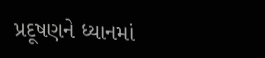પ્રદૂષણને ધ્યાનમાં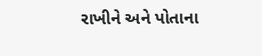રાખીને અને પોતાના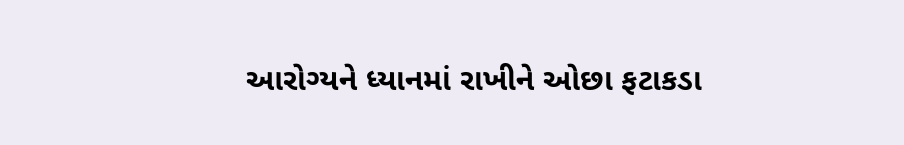આરોગ્યને ધ્યાનમાં રાખીને ઓછા ફટાકડા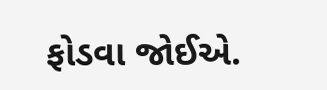ફોડવા જોઈએ.